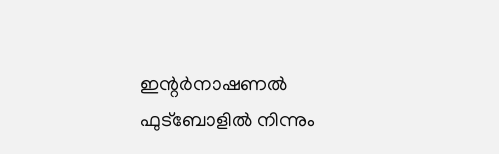ഇന്റര്‍നാഷണല്‍ ഫുട്‌ബോളില്‍ നിന്നും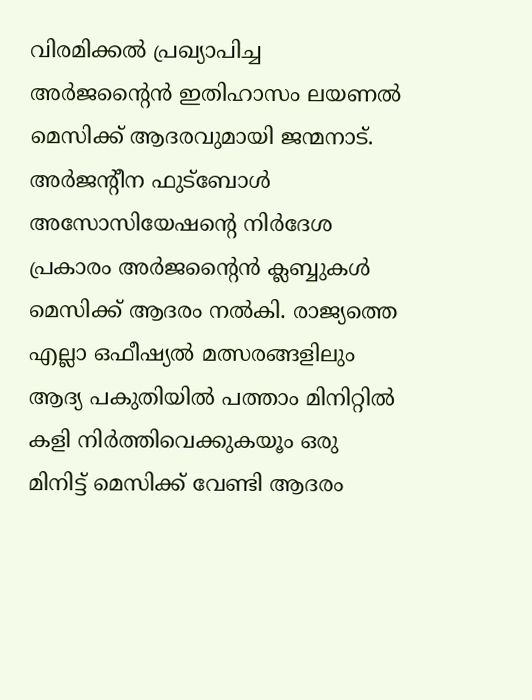വിരമിക്കല്‍ പ്രഖ്യാപിച്ച അര്‍ജന്റൈന്‍ ഇതിഹാസം ലയണല്‍ മെസിക്ക് ആദരവുമായി ജന്മനാട്. അര്‍ജന്റീന ഫുട്‌ബോള്‍ അസോസിയേഷന്റെ നിര്‍ദേശ പ്രകാരം അര്‍ജന്റൈന്‍ ക്ലബ്ബുകള്‍ മെസിക്ക് ആദരം നല്‍കി. രാജ്യത്തെ എല്ലാ ഒഫീഷ്യല്‍ മത്സരങ്ങളിലും ആദ്യ പകുതിയില്‍ പത്താം മിനിറ്റില്‍ കളി നിര്‍ത്തിവെക്കുകയൂം ഒരു മിനിട്ട് മെസിക്ക് വേണ്ടി ആദരം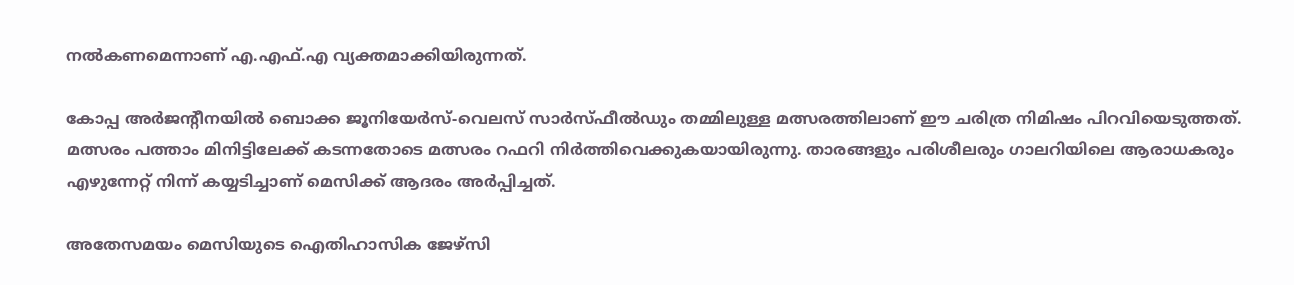നല്‍കണമെന്നാണ് എ.എഫ്.എ വ്യക്തമാക്കിയിരുന്നത്.

കോപ്പ അര്‍ജന്റീനയില്‍ ബൊക്ക ജൂനിയേര്‍സ്-വെലസ് സാര്‍സ്ഫീല്‍ഡും തമ്മിലുള്ള മത്സരത്തിലാണ് ഈ ചരിത്ര നിമിഷം പിറവിയെടുത്തത്. മത്സരം പത്താം മിനിട്ടിലേക്ക് കടന്നതോടെ മത്സരം റഫറി നിര്‍ത്തിവെക്കുകയായിരുന്നു. താരങ്ങളും പരിശീലരും ഗാലറിയിലെ ആരാധകരും എഴുന്നേറ്റ് നിന്ന് കയ്യടിച്ചാണ് മെസിക്ക് ആദരം അര്‍പ്പിച്ചത്.

അതേസമയം മെസിയുടെ ഐതിഹാസിക ജേഴ്സി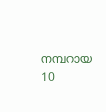നമ്പറായ 10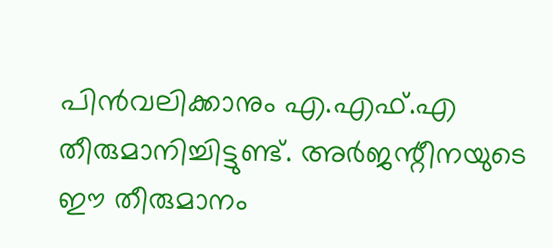പിന്‍വലിക്കാനും എ.എഫ്.എ തീരുമാനിച്ചിട്ടുണ്ട്. അര്‍ജന്റീനയുടെ ഈ തീരുമാനം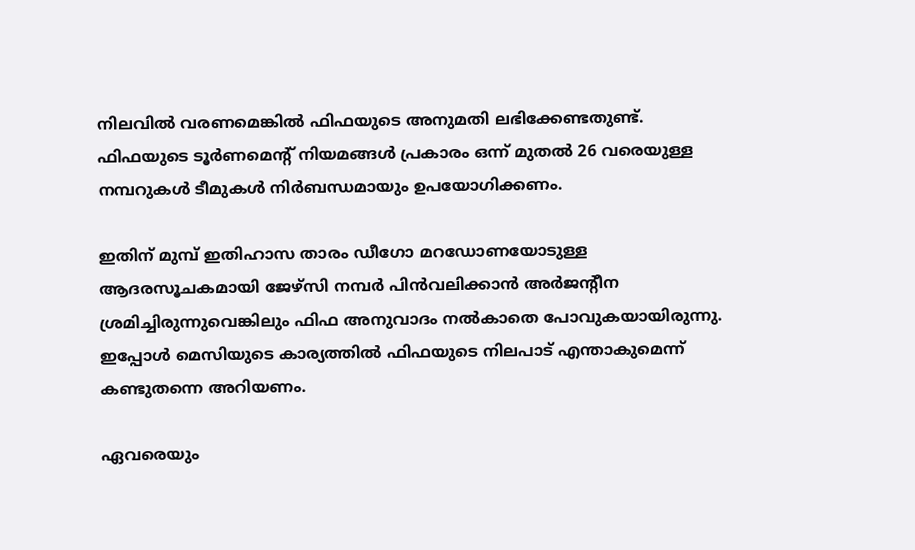നിലവില്‍ വരണമെങ്കില്‍ ഫിഫയുടെ അനുമതി ലഭിക്കേണ്ടതുണ്ട്. ഫിഫയുടെ ടൂര്‍ണമെന്റ് നിയമങ്ങള്‍ പ്രകാരം ഒന്ന് മുതല്‍ 26 വരെയുള്ള നമ്പറുകള്‍ ടീമുകള്‍ നിര്‍ബന്ധമായും ഉപയോഗിക്കണം.

ഇതിന് മുമ്പ് ഇതിഹാസ താരം ഡീഗോ മറഡോണയോടുള്ള ആദരസൂചകമായി ജേഴ്സി നമ്പര്‍ പിന്‍വലിക്കാന്‍ അര്‍ജന്റീന ശ്രമിച്ചിരുന്നുവെങ്കിലും ഫിഫ അനുവാദം നല്‍കാതെ പോവുകയായിരുന്നു. ഇപ്പോള്‍ മെസിയുടെ കാര്യത്തില്‍ ഫിഫയുടെ നിലപാട് എന്താകുമെന്ന് കണ്ടുതന്നെ അറിയണം.

ഏവരെയും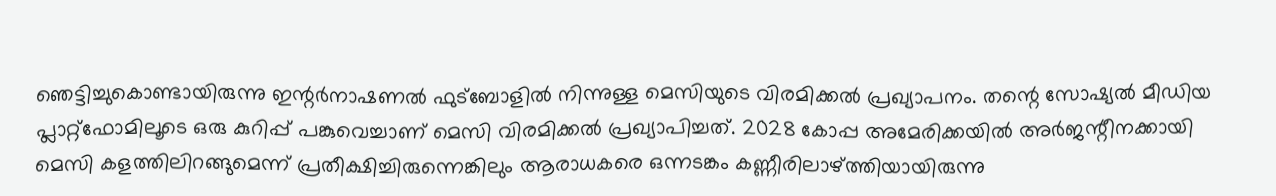ഞെട്ടിച്ചുകൊണ്ടായിരുന്നു ഇന്റര്‍നാഷണല്‍ ഫുട്ബോളില്‍ നിന്നുള്ള മെസിയുടെ വിരമിക്കല്‍ പ്രഖ്യാപനം. തന്റെ സോഷ്യല്‍ മീഡിയ പ്ലാറ്റ്ഫോമിലൂടെ ഒരു കുറിപ്പ് പങ്കുവെച്ചാണ് മെസി വിരമിക്കല്‍ പ്രഖ്യാപിച്ചത്. 2028 കോപ്പ അമേരിക്കയില്‍ അര്‍ജന്റീനക്കായി മെസി കളത്തിലിറങ്ങുമെന്ന് പ്രതീക്ഷിച്ചിരുന്നെങ്കിലും ആരാധകരെ ഒന്നടങ്കം കണ്ണീരിലാഴ്ത്തിയായിരുന്നു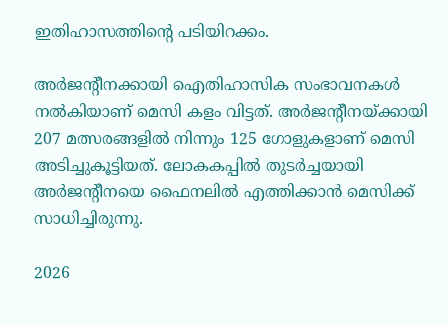ഇതിഹാസത്തിന്റെ പടിയിറക്കം.

അര്‍ജന്റീനക്കായി ഐതിഹാസിക സംഭാവനകള്‍ നല്‍കിയാണ് മെസി കളം വിട്ടത്. അര്‍ജന്റീനയ്ക്കായി 207 മത്സരങ്ങളില്‍ നിന്നും 125 ഗോളുകളാണ് മെസി അടിച്ചുകൂട്ടിയത്. ലോകകപ്പില്‍ തുടര്‍ച്ചയായി അര്‍ജന്റീനയെ ഫൈനലില്‍ എത്തിക്കാന്‍ മെസിക്ക് സാധിച്ചിരുന്നു.

2026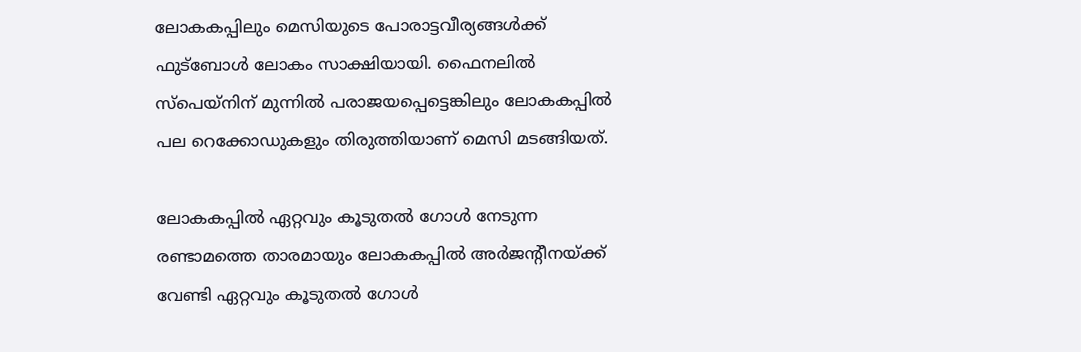ലോകകപ്പിലും മെസിയുടെ പോരാട്ടവീര്യങ്ങള്‍ക്ക് ഫുട്ബോള്‍ ലോകം സാക്ഷിയായി. ഫൈനലില്‍ സ്പെയ്നിന് മുന്നില്‍ പരാജയപ്പെട്ടെങ്കിലും ലോകകപ്പില്‍ പല റെക്കോഡുകളും തിരുത്തിയാണ് മെസി മടങ്ങിയത്.

ലോകകപ്പില്‍ ഏറ്റവും കൂടുതല്‍ ഗോള്‍ നേടുന്ന രണ്ടാമത്തെ താരമായും ലോകകപ്പില്‍ അര്‍ജന്റീനയ്ക്ക് വേണ്ടി ഏറ്റവും കൂടുതല്‍ ഗോള്‍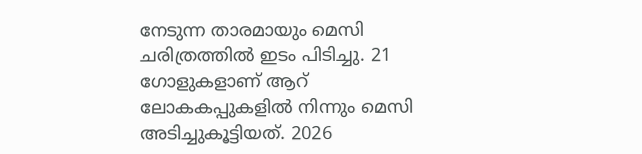നേടുന്ന താരമായും മെസി ചരിത്രത്തില്‍ ഇടം പിടിച്ചു. 21 ഗോളുകളാണ് ആറ് ലോകകപ്പുകളില്‍ നിന്നും മെസി അടിച്ചുകൂട്ടിയത്. 2026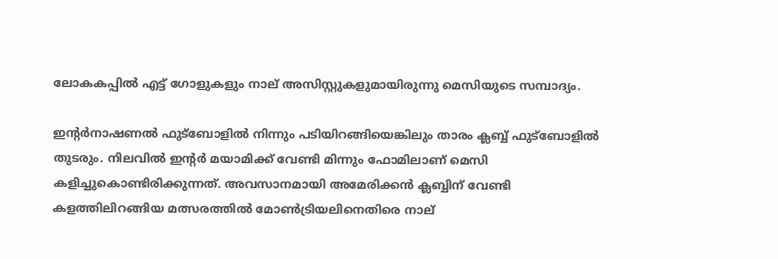ലോകകപ്പില്‍ എട്ട് ഗോളുകളും നാല് അസിസ്റ്റുകളുമായിരുന്നു മെസിയുടെ സമ്പാദ്യം.

ഇന്റര്‍നാഷണല്‍ ഫുട്ബോളില്‍ നിന്നും പടിയിറങ്ങിയെങ്കിലും താരം ക്ലബ്ബ് ഫുട്ബോളില്‍ തുടരും. നിലവില്‍ ഇന്റര്‍ മയാമിക്ക് വേണ്ടി മിന്നും ഫോമിലാണ് മെസി കളിച്ചുകൊണ്ടിരിക്കുന്നത്. അവസാനമായി അമേരിക്കന്‍ ക്ലബ്ബിന് വേണ്ടി കളത്തിലിറങ്ങിയ മത്സരത്തില്‍ മോണ്‍ട്രിയലിനെതിരെ നാല്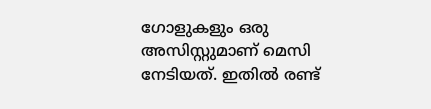ഗോളുകളും ഒരു അസിസ്റ്റുമാണ് മെസി നേടിയത്. ഇതില്‍ രണ്ട്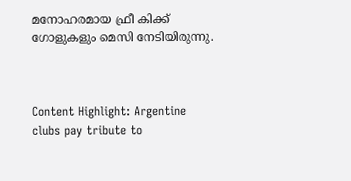മനോഹരമായ ഫ്രീ കിക്ക് ഗോളുകളും മെസി നേടിയിരുന്നു.



Content Highlight: Argentine clubs pay tribute to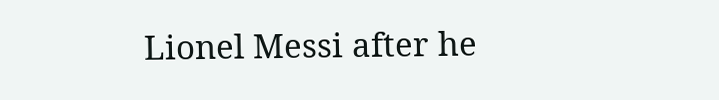Lionel Messi after he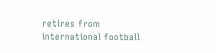retires from international football